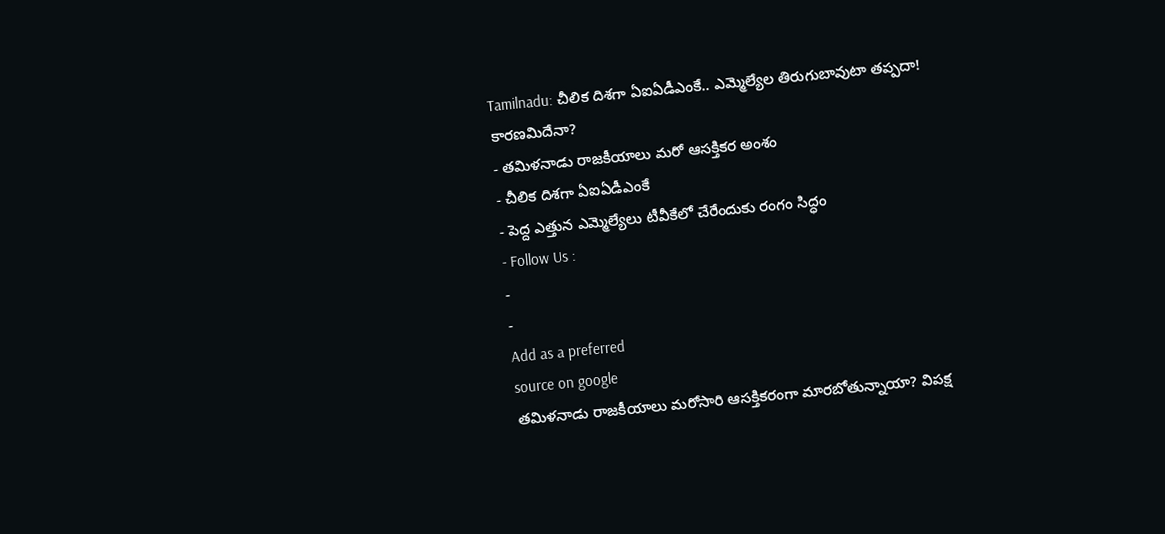Tamilnadu: చీలిక దిశగా ఏఐఏడీఎంకే.. ఎమ్మెల్యేల తిరుగుబావుటా తప్పదా! కారణమిదేనా?
- తమిళనాడు రాజకీయాలు మరో ఆసక్తికర అంశం
- చీలిక దిశగా ఏఐఏడీఎంకే
- పెద్ద ఎత్తున ఎమ్మెల్యేలు టీవీకేలో చేరేందుకు రంగం సిద్ధం
- Follow Us :
-
-
Add as a preferred
source on google
తమిళనాడు రాజకీయాలు మరోసారి ఆసక్తికరంగా మారబోతున్నాయా? విపక్ష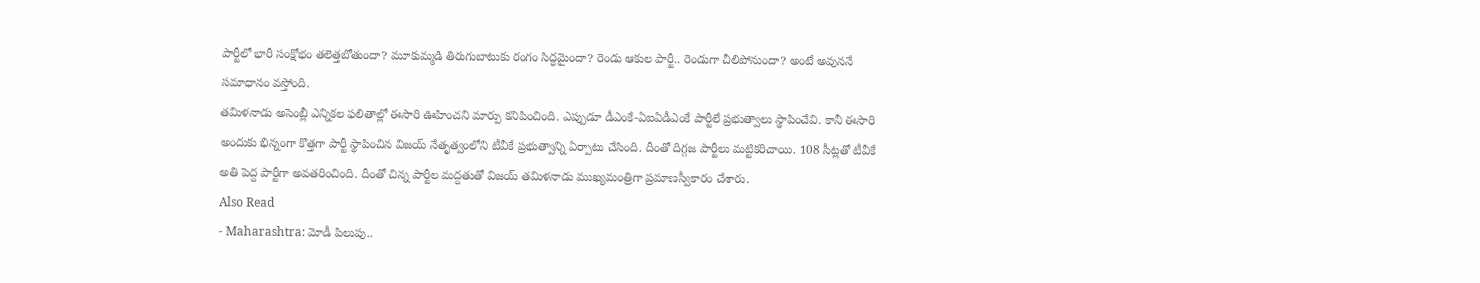పార్టీలో భారీ సంక్షోభం తలెత్తబోతుందా? మూకుమ్మడి తిరుగుబాటుకు రంగం సిద్ధమైందా? రెండు ఆకుల పార్టీ.. రెండుగా చీలిపోనుందా? అంటే అవుననే సమాధానం వస్తోంది.
తమిళనాడు అసెంబ్లీ ఎన్నికల ఫలితాల్లో ఈసారి ఊహించని మార్పు కనిపించింది. ఎప్పుడూ డీఎంకే-ఏఐఏడీఎంకే పార్టీలే ప్రభుత్వాలు స్థాపించేవి. కానీ ఈసారి అందుకు భిన్నంగా కొత్తగా పార్టీ స్థాపించిన విజయ్ నేతృత్వంలోని టీవీకే ప్రభుత్వాన్ని ఏర్పాటు చేసింది. దీంతో దిగ్గజ పార్టీలు మట్టికరిచాయి. 108 సీట్లతో టీవీకే అతి పెద్ద పార్టీగా అవతరించింది. దీంతో చిన్న పార్టీల మద్దతుతో విజయ్ తమిళనాడు ముఖ్యమంత్రిగా ప్రమాణస్వీకారం చేశారు.
Also Read
- Maharashtra: మోడీ పిలుపు..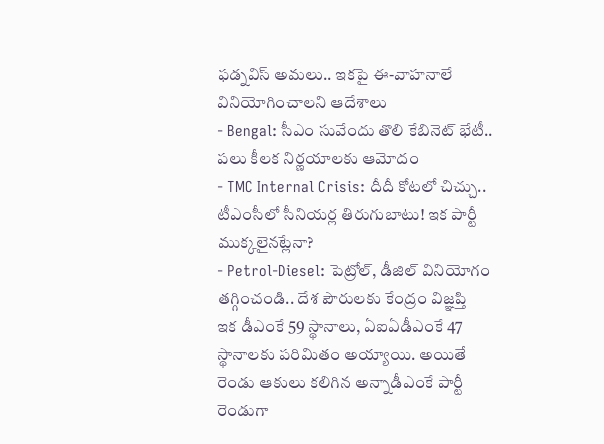ఫడ్నవిస్ అమలు.. ఇకపై ఈ-వాహనాలే వినియోగించాలని ఆదేశాలు
- Bengal: సీఎం సువేందు తొలి కేబినెట్ భేటీ.. పలు కీలక నిర్ణయాలకు ఆమోదం
- TMC Internal Crisis: దీదీ కోటలో చిచ్చు.. టీఎంసీలో సీనియర్ల తిరుగుబాటు! ఇక పార్టీ ముక్కలైనట్లేనా?
- Petrol-Diesel: పెట్రోల్, డీజిల్ వినియోగం తగ్గించండి.. దేశ పౌరులకు కేంద్రం విజ్ఞప్తి
ఇక డీఎంకే 59 స్థానాలు, ఏఐఏడీఎంకే 47 స్థానాలకు పరిమితం అయ్యాయి. అయితే రెండు ఆకులు కలిగిన అన్నాడీఎంకే పార్టీ రెండుగా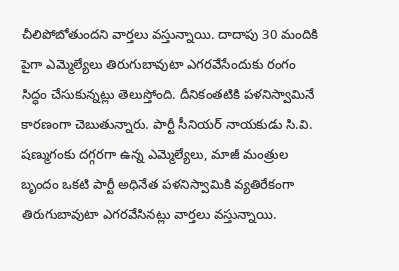చీలిపోబోతుందని వార్తలు వస్తున్నాయి. దాదాపు 30 మందికి పైగా ఎమ్మెల్యేలు తిరుగుబావుటా ఎగరవేసేందుకు రంగం సిద్ధం చేసుకున్నట్లు తెలుస్తోంది. దీనికంతటికి పళనిస్వామినే కారణంగా చెబుతున్నారు. పార్టీ సీనియర్ నాయకుడు సి.వి. షణ్ముగంకు దగ్గరగా ఉన్న ఎమ్మెల్యేలు, మాజీ మంత్రుల బృందం ఒకటి పార్టీ అధినేత పళనిస్వామికి వ్యతిరేకంగా తిరుగుబావుటా ఎగరవేసినట్లు వార్తలు వస్తున్నాయి.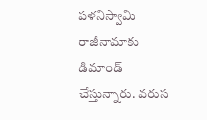పళనిస్వామి రాజీనామాకు డిమాండ్ చేస్తున్నారు. వరుస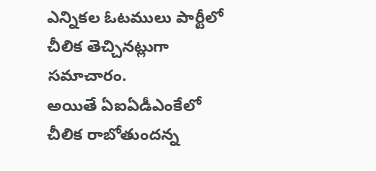ఎన్నికల ఓటములు పార్టీలో చీలిక తెచ్చినట్లుగా సమాచారం.
అయితే ఏఐఏడీఎంకేలో చీలిక రాబోతుందన్న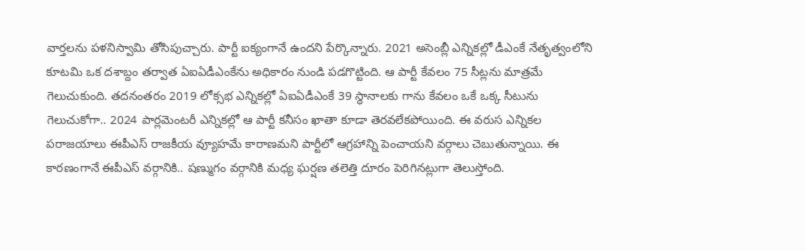వార్తలను పళనిస్వామి తోసిపుచ్చారు. పార్టీ ఐక్యంగానే ఉందని పేర్కొన్నారు. 2021 అసెంబ్లీ ఎన్నికల్లో డీఎంకే నేతృత్వంలోని కూటమి ఒక దశాబ్దం తర్వాత ఏఐఏడీఎంకేను అధికారం నుండి పడగొట్టింది. ఆ పార్టీ కేవలం 75 సీట్లను మాత్రమే గెలుచుకుంది. తదనంతరం 2019 లోక్సభ ఎన్నికల్లో ఏఐఏడీఎంకే 39 స్థానాలకు గాను కేవలం ఒకే ఒక్క సీటును గెలుచుకోగా.. 2024 పార్లమెంటరీ ఎన్నికల్లో ఆ పార్టీ కనీసం ఖాతా కూడా తెరవలేకపోయింది. ఈ వరుస ఎన్నికల పరాజయాలు ఈపీఎస్ రాజకీయ వ్యూహమే కారాణమని పార్టీలో ఆగ్రహాన్ని పెంచాయని వర్గాలు చెబుతున్నాయి. ఈ కారణంగానే ఈపీఎస్ వర్గానికి.. షణ్ముగం వర్గానికి మధ్య ఘర్షణ తలెత్తి దూరం పెరిగినట్లుగా తెలుస్తోంది.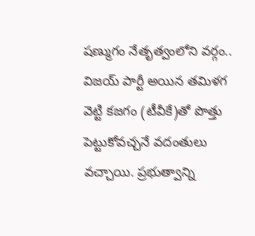షణ్ముగం నేతృత్వంలోని వర్గం.. విజయ్ పార్టీ అయిన తమిళగ వెట్టి కజగం (టీవీకే)తో పొత్తు పెట్టుకోవచ్చనే వదంతులు వచ్చాయి. ప్రభుత్వాన్ని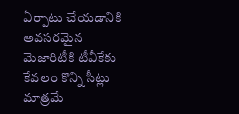ఏర్పాటు చేయడానికి అవసరమైన మెజారిటీకి టీవీకేకు కేవలం కొన్ని సీట్లు మాత్రమే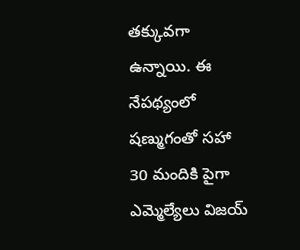తక్కువగా ఉన్నాయి. ఈ నేపథ్యంలో షణ్ముగంతో సహా 30 మందికి పైగా ఎమ్మెల్యేలు విజయ్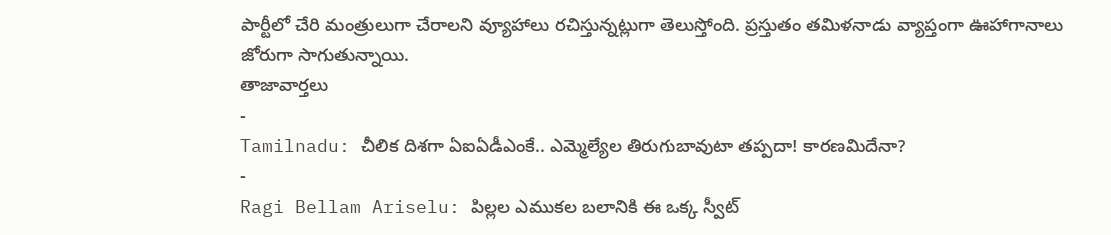పార్టీలో చేరి మంత్రులుగా చేరాలని వ్యూహాలు రచిస్తున్నట్లుగా తెలుస్తోంది. ప్రస్తుతం తమిళనాడు వ్యాప్తంగా ఊహాగానాలు జోరుగా సాగుతున్నాయి.
తాజావార్తలు
-
Tamilnadu: చీలిక దిశగా ఏఐఏడీఎంకే.. ఎమ్మెల్యేల తిరుగుబావుటా తప్పదా! కారణమిదేనా?
-
Ragi Bellam Ariselu: పిల్లల ఎముకల బలానికి ఈ ఒక్క స్వీట్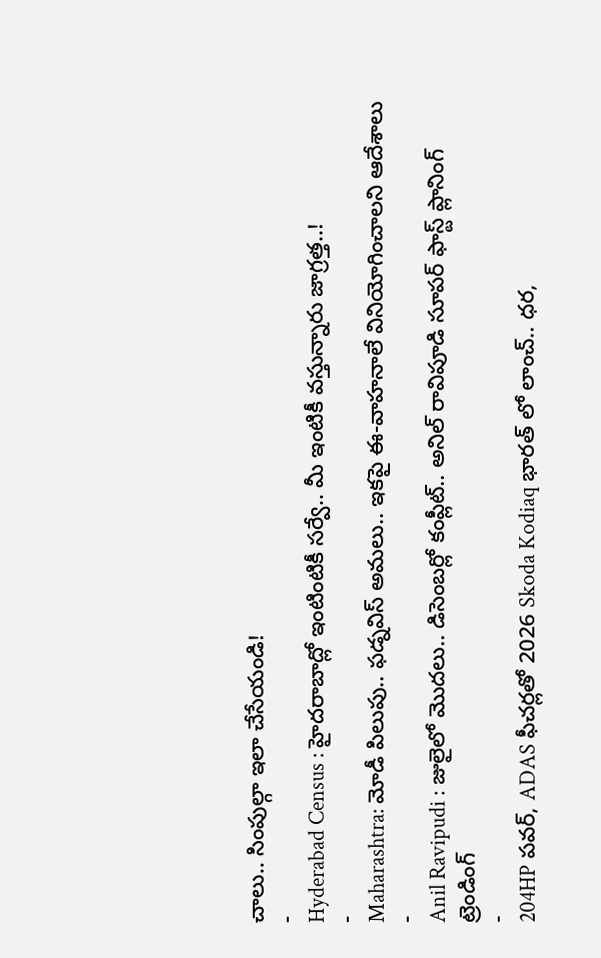చాలు.. సింపుల్గా ఇలా చేసేయండి!
-
Hyderabad Census : హైదరాబాద్లో ఇంటింటికీ సర్వే.. మీ ఇంటికీ వస్తున్నారు జాగ్రత్త..!
-
Maharashtra: మోడీ పిలుపు.. ఫడ్నవిస్ అమలు.. ఇకపై ఈ-వాహనాలే వినియోగించాలని ఆదేశాలు
-
Anil Ravipudi : జులైలో మొదలు.. డిసెంబర్లో కంప్లీట్.. అనిల్ రావిపూడి సూపర్ ఫాస్ట్ ప్లానింగ్
ట్రెండింగ్
-
204HP పవర్, ADAS ఫీచర్లతో 2026 Skoda Kodiaq భారత్ లో లాంచ్.. ధర,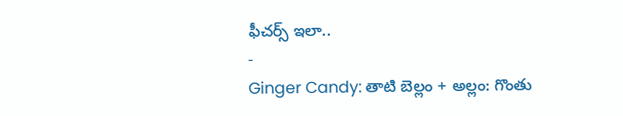ఫీచర్స్ ఇలా..
-
Ginger Candy: తాటి బెల్లం + అల్లం: గొంతు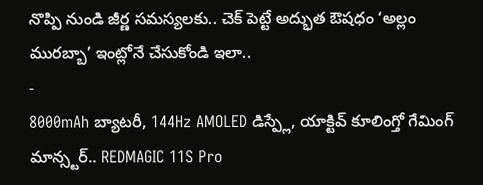నొప్పి నుండి జీర్ణ సమస్యలకు.. చెక్ పెట్టే అద్భుత ఔషధం ‘అల్లం మురబ్బా’ ఇంట్లోనే చేసుకోండి ఇలా..
-
8000mAh బ్యాటరీ, 144Hz AMOLED డిస్ప్లే, యాక్టివ్ కూలింగ్తో గేమింగ్ మాన్స్టర్.. REDMAGIC 11S Pro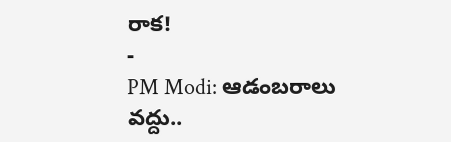రాక!
-
PM Modi: ఆడంబరాలు వద్దు..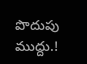పొదుపు ముద్దు.!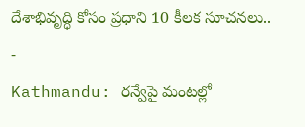దేశాభివృద్ధి కోసం ప్రధాని 10 కీలక సూచనలు..
-
Kathmandu: రన్వేపై మంటల్లో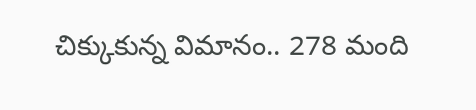చిక్కుకున్న విమానం.. 278 మంది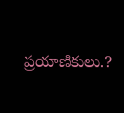ప్రయాణికులు.?